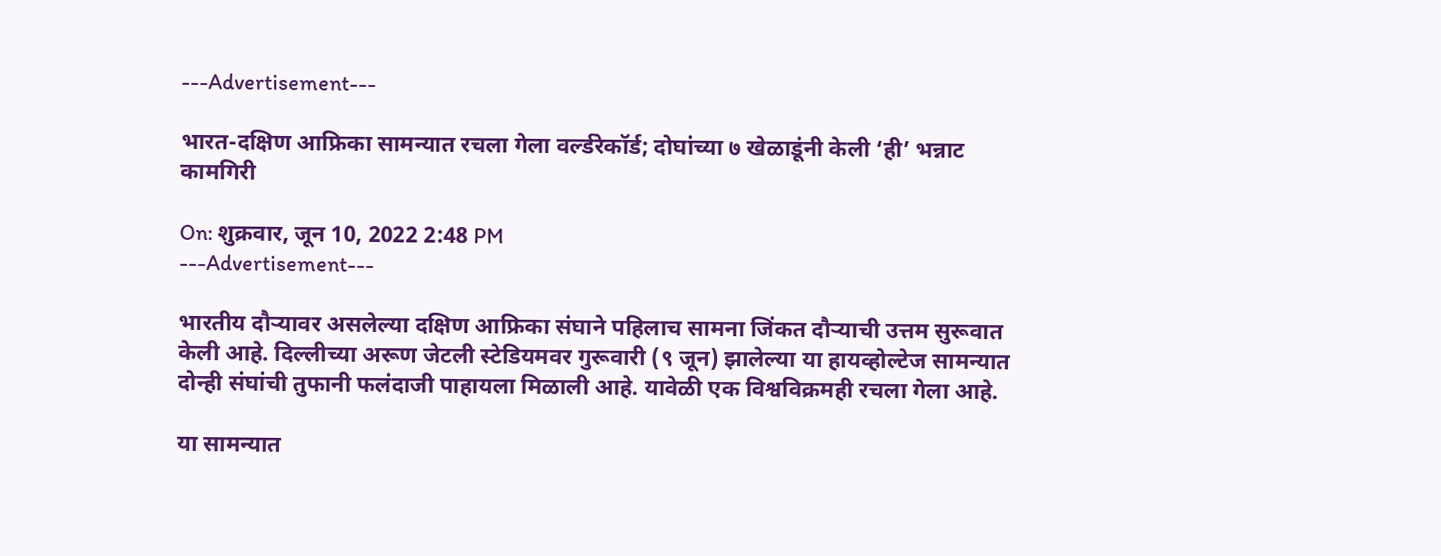---Advertisement---

भारत-दक्षिण आफ्रिका सामन्यात रचला गेला वर्ल्डरेकॉर्ड; दोघांच्या ७ खेळाडूंनी केली ‘ही’ भन्नाट कामगिरी

On: शुक्रवार, जून 10, 2022 2:48 PM
---Advertisement---

भारतीय दौऱ्यावर असलेल्या दक्षिण आफ्रिका संघाने पहिलाच सामना जिंकत दौऱ्याची उत्तम सुरूवात केली आहे. दिल्लीच्या अरूण जेटली स्टेडियमवर गुरूवारी (९ जून) झालेल्या या हायव्होल्टेज सामन्यात दोन्ही संघांची तुफानी फलंदाजी पाहायला मिळाली आहे. यावेळी एक विश्वविक्रमही रचला गेला आहे.

या सामन्यात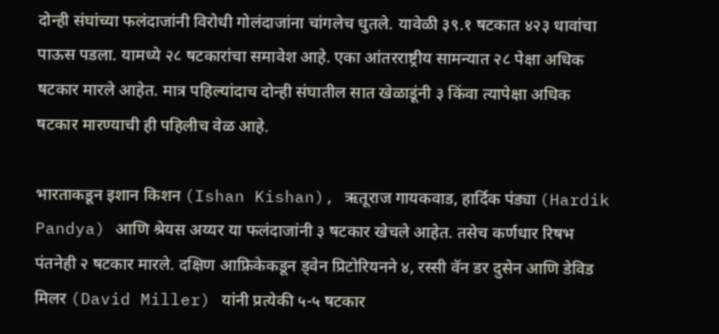दोन्ही संघांच्या फलंदाजांनी विरोधी गोलंदाजांना चांगलेच धुतले. यावेळी ३९.१ षटकात ४२३ धावांचा पाऊस पडला. यामध्ये २८ षटकारांचा समावेश आहे. एका आंतरराष्ट्रीय सामन्यात २८ पेक्षा अधिक षटकार मारले आहेत. मात्र पहिल्यांदाच दोन्ही संघातील सात खेळाडूंनी ३ किंवा त्यापेक्षा अधिक षटकार मारण्याची ही पहिलीच वेळ आहे.

भारताकडून इशान किशन (Ishan Kishan), ऋतूराज गायकवाड, हार्दिक पंड्या (Hardik Pandya) आणि श्रेयस अय्यर या फलंदाजांनी ३ षटकार खेचले आहेत. तसेच कर्णधार रिषभ पंतनेही २ षटकार मारले. दक्षिण आफ्रिकेकडून ड्वेन प्रिटोरियनने ४, रस्सी वॅन डर दुसेन आणि डेविड मिलर (David Miller) यांनी प्रत्येकी ५-५ षटकार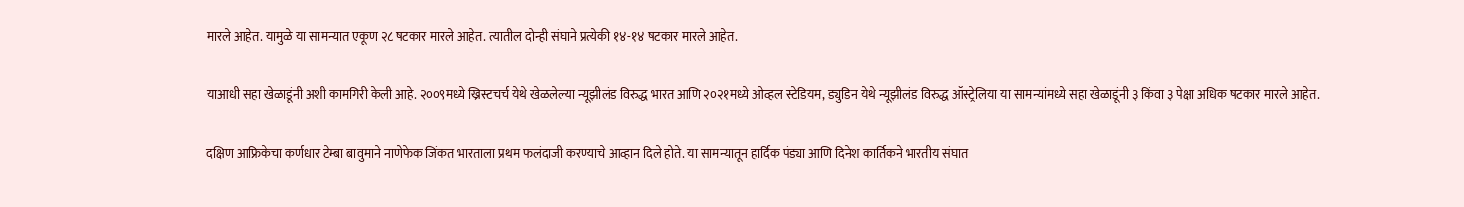मारले आहेत. यामुळे या सामन्यात एकूण २८ षटकार मारले आहेत. त्यातील दोन्ही संघाने प्रत्येकी १४-१४ षटकार मारले आहेत.

याआधी सहा खेळाडूंनी अशी कामगिरी केली आहे. २००९मध्ये ख्रिस्टचर्च येथे खेळलेल्या न्यूझीलंड विरुद्ध भारत आणि २०२१मध्ये ओव्हल स्टेडियम, ड्युडिन येथे न्यूझीलंड विरुद्ध ऑस्ट्रेलिया या सामन्यांमध्ये सहा खेळाडूंनी ३ किंवा ३ पेक्षा अधिक षटकार मारले आहेत.

दक्षिण आफ्रिकेचा कर्णधार टेम्बा बावुमाने नाणेफेक जिंकत भारताला प्रथम फलंदाजी करण्याचे आव्हान दिले होते. या सामन्यातून हार्दिक पंड्या आणि दिनेश कार्तिकने भारतीय संघात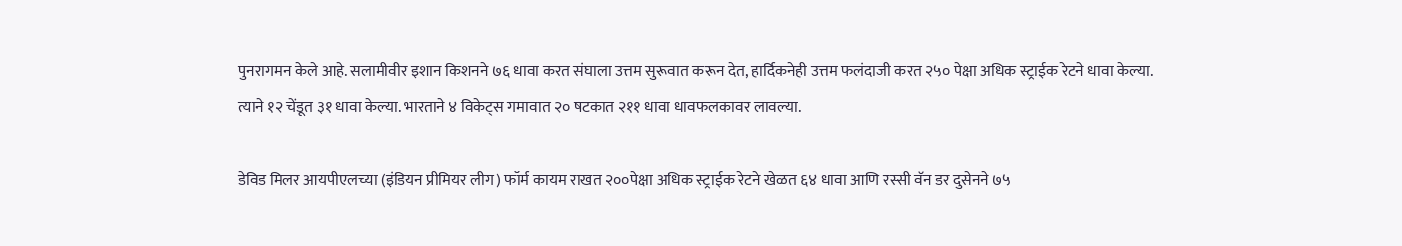पुनरागमन केले आहे. सलामीवीर इशान किशनने ७६ धावा करत संघाला उत्तम सुरूवात करून देत, हार्दिकनेही उत्तम फलंदाजी करत २५० पेक्षा अधिक स्ट्राईक रेटने धावा केल्या. त्याने १२ चेंडूत ३१ धावा केल्या. भारताने ४ विकेट्स गमावात २० षटकात २११ धावा धावफलकावर लावल्या.

डेविड मिलर आयपीएलच्या (इंडियन प्रीमियर लीग) फॉर्म कायम राखत २००पेक्षा अधिक स्ट्राईक रेटने खेळत ६४ धावा आणि रस्सी वॅन डर दुसेनने ७५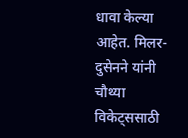धावा केल्या आहेत. मिलर-दुसेनने यांनी चौथ्या विकेट्ससाठी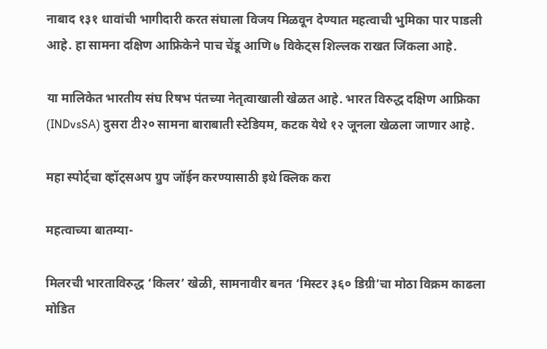नाबाद १३१ धावांची भागीदारी करत संघाला विजय मिळवून देण्यात महत्वाची भुमिका पार पाडली आहे. हा सामना दक्षिण आफ्रिकेने पाच चेंडू आणि ७ विकेट्स शिल्लक राखत जिंकला आहे.

या मालिकेत भारतीय संघ रिषभ पंतच्या नेतृत्वाखाली खेळत आहे. भारत विरुद्ध दक्षिण आफ्रिका (INDvsSA) दुसरा टी२० सामना बाराबाती स्टेडियम, कटक येथे १२ जूनला खेळला जाणार आहे.

महा स्पोर्ट्चा व्हॉट्सअप ग्रुप जॉईन करण्यासाठी इथे क्लिक करा

महत्वाच्या बातम्या-

मिलरची भारताविरुद्ध ‘किलर’ खेळी, सामनावीर बनत ‘मिस्टर ३६० डिग्री’चा मोठा विक्रम काढला मोडित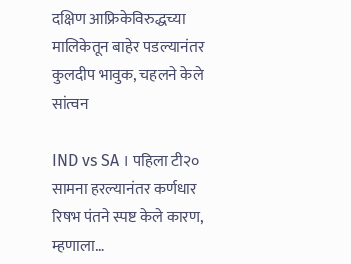दक्षिण आफ्रिकेविरुद्धच्या मालिकेतून बाहेर पडल्यानंतर कुलदीप भावुक, चहलने केले सांत्वन

IND vs SA । पहिला टी२० सामना हरल्यानंतर कर्णधार रिषभ पंतने स्पष्ट केले कारण, म्हणाला…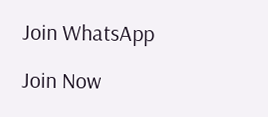Join WhatsApp

Join Now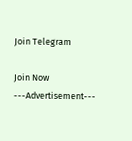Join Telegram

Join Now
---Advertisement---